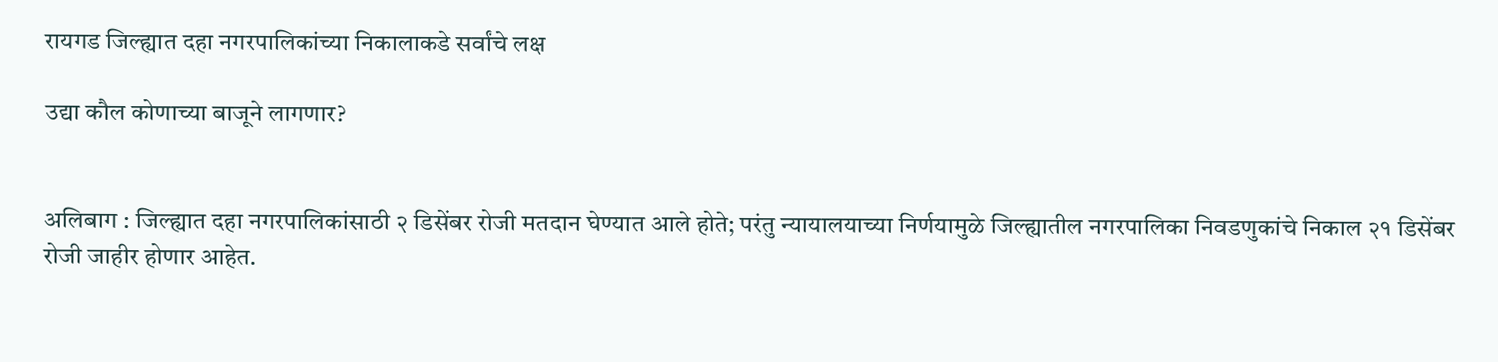रायगड जिल्ह्यात दहा नगरपालिकांच्या निकालाकडे सर्वांचे लक्ष

उद्या कौल कोणाच्या बाजूने लागणार?


अलिबाग : जिल्ह्यात दहा नगरपालिकांसाठी २ डिसेंबर रोजी मतदान घेण्यात आले होते; परंतु न्यायालयाच्या निर्णयामुळे जिल्ह्यातील नगरपालिका निवडणुकांचे निकाल २१ डिसेंबर रोजी जाहीर होणार आहेत.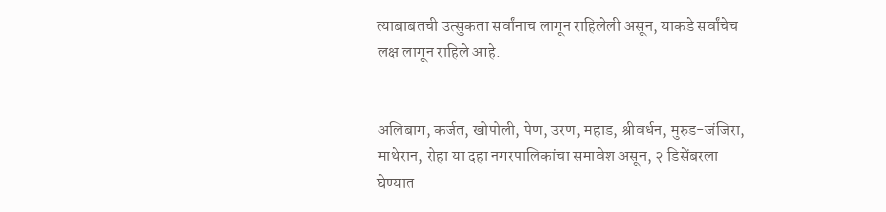त्याबाबतची उत्सुकता सर्वांनाच लागून राहिलेली असून, याकडे सर्वांचेच लक्ष लागून राहिले आहे.


अलिबाग, कर्जत, खोपोली, पेण, उरण, महाड, श्रीवर्धन, मुरुड-जंजिरा, माथेरान, रोहा या दहा नगरपालिकांचा समावेश असून, २ डिसेंबरला घेण्यात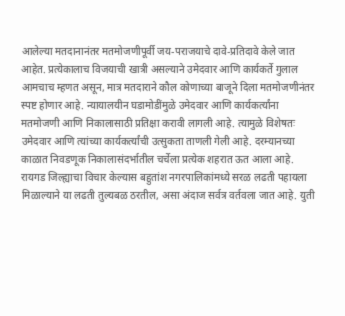आलेल्या मतदानानंतर मतमोजणीपूर्वी जय-पराजयाचे दावे-प्रतिदावे केले जात आहेत. प्रत्येकालाच विजयाची खात्री असल्याने उमेदवार आणि कार्यकर्ते गुलाल आमचाच म्हणत असून, मात्र मतदाराने कौल कोणाच्या बाजूने दिला मतमोजणीनंतर स्पष्ट होणार आहे. न्यायालयीन घडामोडींमुळे उमेदवार आणि कार्यकर्त्यांना मतमोजणी आणि निकालासाठी प्रतिक्षा करावी लागली आहे. त्यामुळे विशेषतः उमेदवार आणि त्यांच्या कार्यकर्त्यांची उत्सुकता ताणली गेली आहे. दरम्यानच्या काळात निवडणूक निकालासंदर्भातील चर्चेला प्रत्येक शहरात ऊत आला आहे. रायगड जिल्ह्याचा विचार केल्यास बहुतांश नगरपालिकांमध्ये सरळ लढती पहायला मिळाल्याने या लढती तुल्यबळ ठरतील, असा अंदाज सर्वत्र वर्तवला जात आहे. युती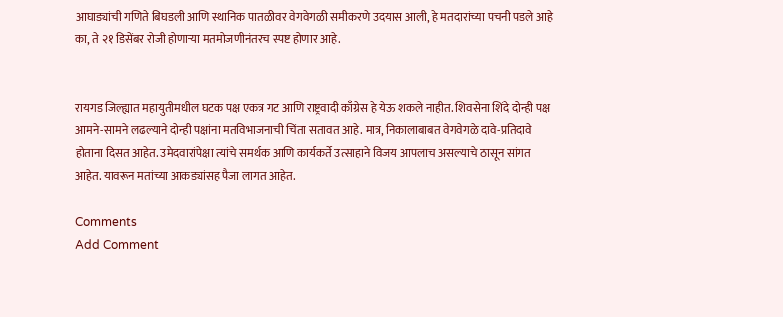आघाड्यांची गणिते बिघडली आणि स्थानिक पातळीवर वेगवेगळी समीकरणे उदयास आली, हे मतदारांच्या पचनी पडले आहे का, ते २१ डिसेंबर रोजी होणाऱ्या मतमोजणीनंतरच स्पष्ट होणार आहे.


रायगड जिल्ह्यात महायुतीमधील घटक पक्ष एकत्र गट आणि राष्ट्रवादी काँग्रेस हे येऊ शकले नाहीत. शिवसेना शिंदे दोन्ही पक्ष आमने-सामने लढल्याने दोन्ही पक्षांना मतविभाजनाची चिंता सतावत आहे. मात्र, निकालाबाबत वेगवेगळे दावे-प्रतिदावे होताना दिसत आहेत. उमेदवारांपेक्षा त्यांचे समर्थक आणि कार्यकर्ते उत्साहाने विजय आपलाच असल्याचे ठासून सांगत आहेत. यावरून मतांच्या आकड्यांसह पैजा लागत आहेत.

Comments
Add Comment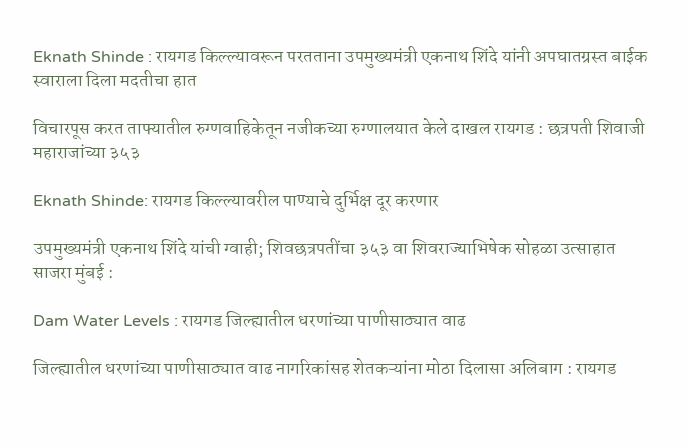Eknath Shinde : रायगड किल्ल्यावरून परतताना उपमुख्यमंत्री एकनाथ शिंदे यांनी अपघातग्रस्त बाईक स्वाराला दिला मदतीचा हात

विचारपूस करत ताफ्यातील रुग्णवाहिकेतून नजीकच्या रुग्णालयात केले दाखल रायगड : छत्रपती शिवाजी महाराजांच्या ३५३

Eknath Shinde: रायगड किल्ल्यावरील पाण्याचे दुर्भिक्ष दूर करणार

उपमुख्यमंत्री एकनाथ शिंदे यांची ग्वाही; शिवछत्रपतींचा ३५३ वा शिवराज्याभिषेक सोहळा उत्साहात साजरा मुंबई :

Dam Water Levels : रायगड जिल्ह्यातील धरणांच्या पाणीसाठ्यात वाढ

जिल्ह्यातील धरणांच्या पाणीसाठ्यात वाढ नागरिकांसह शेतकऱ्यांना मोठा दिलासा अलिबाग : रायगड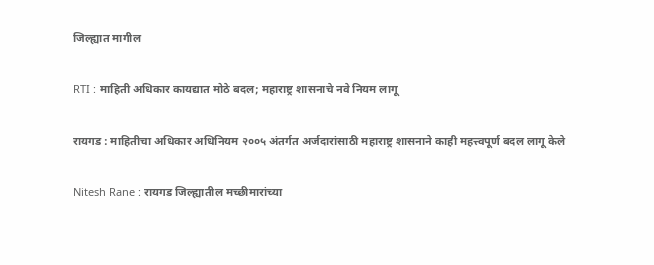जिल्ह्यात मागील

RTI : माहिती अधिकार कायद्यात मोठे बदल; महाराष्ट्र शासनाचे नवे नियम लागू

रायगड : माहितीचा अधिकार अधिनियम २००५ अंतर्गत अर्जदारांसाठी महाराष्ट्र शासनाने काही महत्त्वपूर्ण बदल लागू केले

Nitesh Rane : रायगड जिल्ह्यातील मच्छीमारांच्या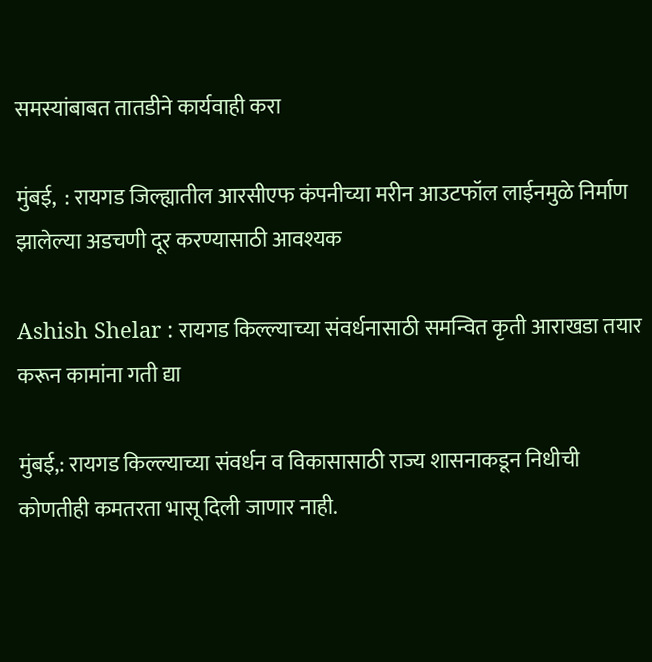समस्यांबाबत तातडीने कार्यवाही करा

मुंबई,  : रायगड जिल्ह्यातील आरसीएफ कंपनीच्या मरीन आउटफॉल लाईनमुळे निर्माण झालेल्या अडचणी दूर करण्यासाठी आवश्यक

Ashish Shelar : रायगड किल्ल्याच्या संवर्धनासाठी समन्वित कृती आराखडा तयार करून कामांना गती द्या

मुंबई,: रायगड किल्ल्याच्या संवर्धन व विकासासाठी राज्य शासनाकडून निधीची कोणतीही कमतरता भासू दिली जाणार नाही.